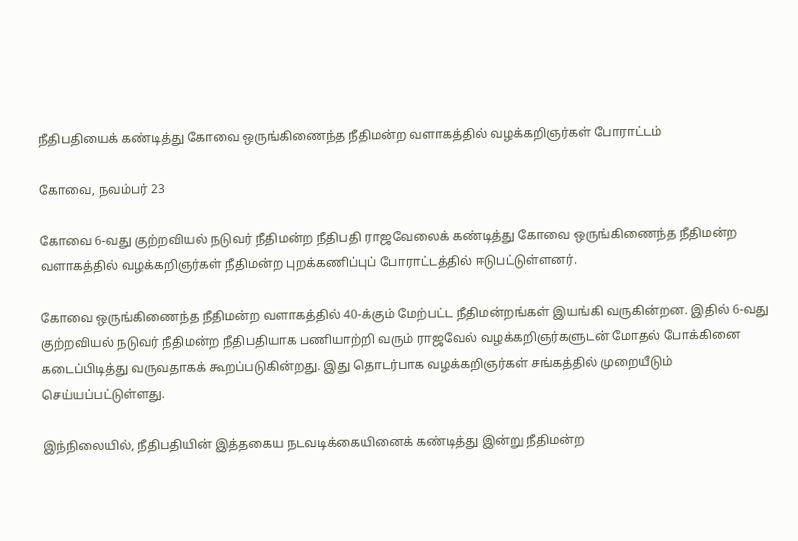நீதிபதியைக் கண்டித்து கோவை ஒருங்கிணைந்த நீதிமன்ற வளாகத்தில் வழக்கறிஞர்கள் போராட்டம்

கோவை, நவம்பர் 23

கோவை 6-வது குற்றவியல் நடுவர் நீதிமன்ற நீதிபதி ராஜவேலைக் கண்டித்து கோவை ஒருங்கிணைந்த நீதிமன்ற வளாகத்தில் வழக்கறிஞர்கள் நீதிமன்ற புறக்கணிப்புப் போராட்டத்தில் ஈடுபட்டுள்ளனர்.

கோவை ஒருங்கிணைந்த நீதிமன்ற வளாகத்தில் 40-க்கும் மேற்பட்ட நீதிமன்றங்கள் இயங்கி வருகின்றன. இதில் 6-வது குற்றவியல் நடுவர் நீதிமன்ற நீதிபதியாக பணியாற்றி வரும் ராஜவேல் வழக்கறிஞர்களுடன் மோதல் போக்கினை கடைப்பிடித்து வருவதாகக் கூறப்படுகின்றது. இது தொடர்பாக வழக்கறிஞர்கள் சங்கத்தில் முறையீடும் செய்யப்பட்டுள்ளது.

இந்நிலையில், நீதிபதியின் இத்தகைய நடவடிக்கையினைக் கண்டித்து இன்று நீதிமன்ற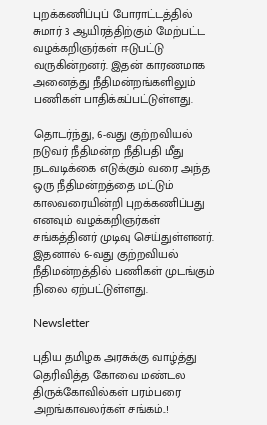புறக்கணிப்புப் போராட்டத்தில் சுமார் 3 ஆயிரத்திற்கும் மேற்பட்ட வழக்கறிஞர்கள் ஈடுபட்டு வருகின்றனர். இதன் காரணமாக அனைத்து நீதிமன்றங்களிலும் பணிகள் பாதிக்கப்பட்டுள்ளது.

தொடர்ந்து, 6-வது குற்றவியல் நடுவர் நீதிமன்ற நீதிபதி மீது நடவடிக்கை எடுக்கும் வரை அந்த ஒரு நீதிமன்றத்தை மட்டும் காலவரையின்றி புறக்கணிப்பது எனவும் வழக்கறிஞர்கள் சங்கத்தினர் முடிவு செய்துள்ளனர். இதனால் 6-வது குற்றவியல் நீதிமன்றத்தில் பணிகள் முடங்கும் நிலை ஏற்பட்டுள்ளது.

Newsletter

புதிய தமிழக அரசுக்கு வாழ்த்து தெரிவித்த கோவை மண்டல திருக்கோவில்கள் பரம்பரை அறங்காவலர்கள் சங்கம்..!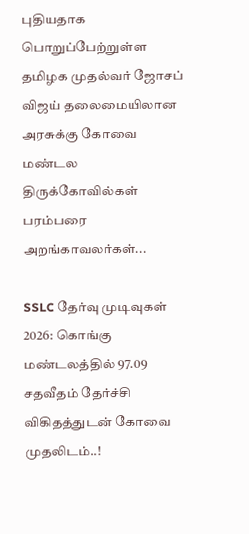புதியதாக பொறுப்பேற்றுள்ள தமிழக முதல்வர் ஜோசப் விஜய் தலைமையிலான அரசுக்கு கோவை மண்டல திருக்கோவில்கள் பரம்பரை அறங்காவலர்கள்...

SSLC தேர்வு முடிவுகள் 2026: கொங்கு மண்டலத்தில் 97.09 சதவீதம் தேர்ச்சி விகிதத்துடன் கோவை முதலிடம்..!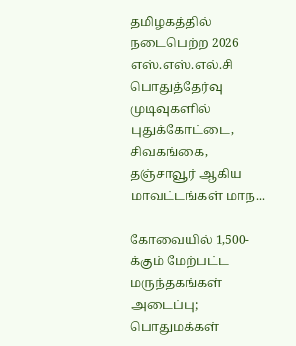தமிழகத்தில் நடைபெற்ற 2026 எஸ்.எஸ்.எல்.சி பொதுத்தேர்வு முடிவுகளில் புதுக்கோட்டை, சிவகங்கை, தஞ்சாவூர் ஆகிய மாவட்டங்கள் மாந...

கோவையில் 1,500-க்கும் மேற்பட்ட மருந்தகங்கள் அடைப்பு; பொதுமக்கள்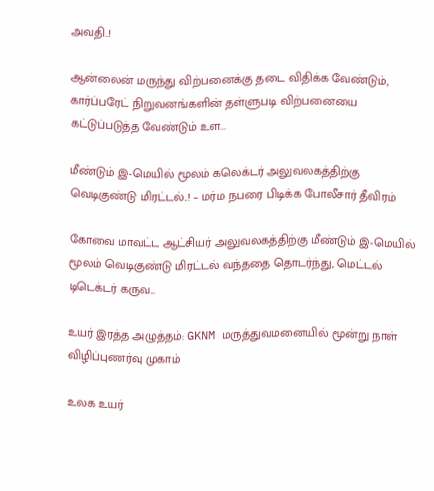அவதி..!

ஆன்லைன் மருந்து விற்பனைக்கு தடை விதிக்க வேண்டும், கார்ப்பரேட் நிறுவனங்களின் தள்ளுபடி விற்பனையை கட்டுப்படுத்த வேண்டும் உள...

மீண்டும் இ-மெயில் மூலம் கலெக்டர் அலுவலகத்திற்கு வெடிகுண்டு மிரட்டல்..! – மர்ம நபரை பிடிக்க போலீசார் தீவிரம்

கோவை மாவட்ட ஆட்சியர் அலுவலகத்திற்கு மீண்டும் இ-மெயில் மூலம் வெடிகுண்டு மிரட்டல் வந்ததை தொடர்ந்து, மெட்டல் டிடெக்டர் கருவ...

உயர் இரத்த அழுத்தம்: GKNM மருத்துவமனையில் மூன்று நாள் விழிப்புணர்வு முகாம்

உலக உயர்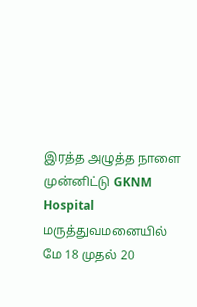இரத்த அழுத்த நாளை முன்னிட்டு GKNM Hospital மருத்துவமனையில் மே 18 முதல் 20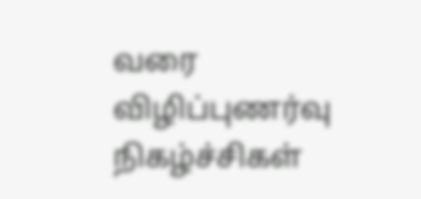வரை விழிப்புணர்வு நிகழ்ச்சிகள்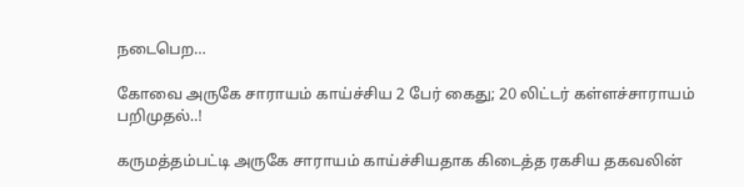நடைபெற...

கோவை அருகே சாராயம் காய்ச்சிய 2 பேர் கைது; 20 லிட்டர் கள்ளச்சாராயம் பறிமுதல்..!

கருமத்தம்பட்டி அருகே சாராயம் காய்ச்சியதாக கிடைத்த ரகசிய தகவலின்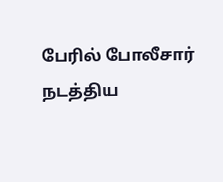பேரில் போலீசார் நடத்திய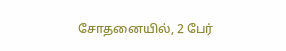சோதனையில், 2 பேர்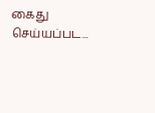கைது செய்யப்பட...